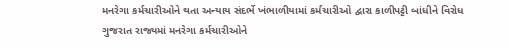મનરેગા કર્મચારીઓને થતા અન્યાય સંદર્ભે ખંભાળીયામાં કર્મચારીઓ દ્વારા કાળીપટ્ટી બાંધીને વિરોધ
ગુજરાત રાજ્યમાં મનરેગા કર્મચારીઓને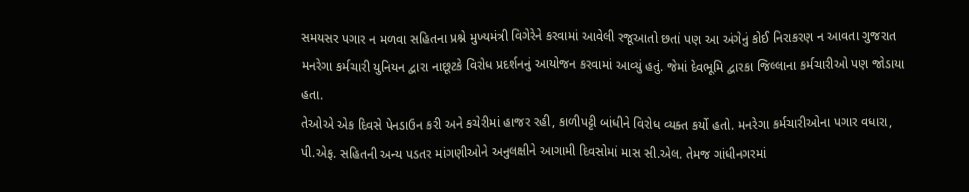સમયસર પગાર ન મળવા સહિતના પ્રશ્ને મુખ્યમંત્રી વિગેરેને કરવામાં આવેલી રજૂઆતો છતાં પણ આ અંગેનું કોઈ નિરાકરણ ન આવતા ગુજરાત મનરેગા કર્મચારી યુનિયન દ્વારા નાછૂટકે વિરોધ પ્રદર્શનનું આયોજન કરવામાં આવ્યું હતું. જેમાં દેવભૂમિ દ્વારકા જિલ્લાના કર્મચારીઓ પણ જોડાયા હતા.
તેઓએ એક દિવસે પેનડાઉન કરી અને કચેરીમાં હાજર રહી, કાળીપટ્ટી બાંધીને વિરોધ વ્યક્ત કર્યો હતો. મનરેગા કર્મચારીઓના પગાર વધારા, પી.એફ. સહિતની અન્ય પડતર માંગણીઓને અનુલક્ષીને આગામી દિવસોમાં માસ સી.એલ. તેમજ ગાંધીનગરમાં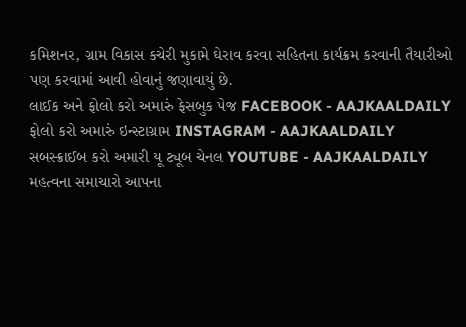કમિશનર, ગ્રામ વિકાસ કચેરી મુકામે ઘેરાવ કરવા સહિતના કાર્યક્રમ કરવાની તૈયારીઓ પણ કરવામાં આવી હોવાનું જણાવાયું છે.
લાઈક અને ફોલો કરો અમારું ફેસબુક પેજ FACEBOOK - AAJKAALDAILY
ફોલો કરો અમારું ઇન્સ્ટાગ્રામ INSTAGRAM - AAJKAALDAILY
સબસ્ક્રાઈબ કરો અમારી યૂ ટ્યૂબ ચેનલ YOUTUBE - AAJKAALDAILY
મહત્વના સમાચારો આપના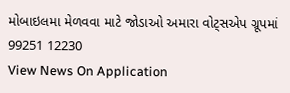મોબાઇલમા મેળવવા માટે જોડાઓ અમારા વોટ્સએપ ગ્રૂપમાં 99251 12230
View News On Application